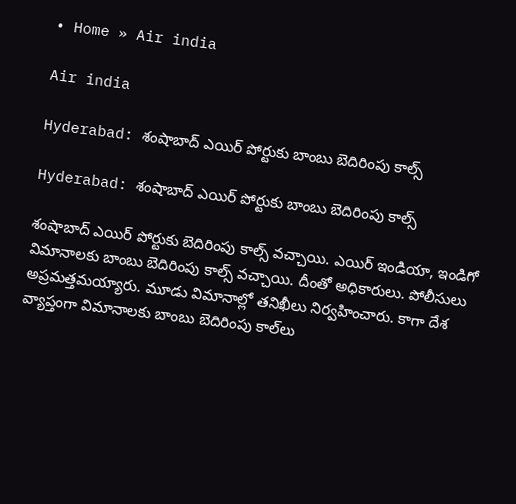• Home » Air india

Air india

Hyderabad: శంషాబాద్ ఎయిర్ పోర్టుకు బాంబు బెదిరింపు కాల్స్

Hyderabad: శంషాబాద్ ఎయిర్ పోర్టుకు బాంబు బెదిరింపు కాల్స్

శంషాబాద్ ఎయిర్ పోర్టుకు బెదిరింపు కాల్స్ వచ్చాయి. ఎయిర్ ఇండియా, ఇండిగో విమానాలకు బాంబు బెదిరింపు కాల్స్ వచ్చాయి. దీంతో అధికారులు. పోలీసులు అప్రమత్తమయ్యారు. మూడు విమానాల్లో తనిఖీలు నిర్వహించారు. కాగా దేశ వ్యాప్తంగా విమానాలకు బాంబు బెదిరింపు కాల్‌లు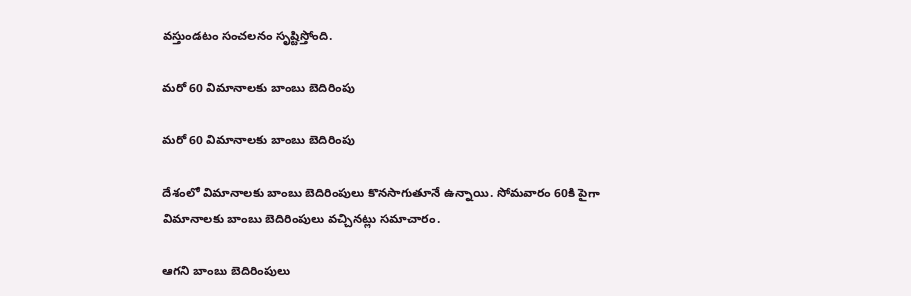వస్తుండటం సంచలనం సృష్టిస్తోంది.

మరో 60 విమానాలకు బాంబు బెదిరింపు

మరో 60 విమానాలకు బాంబు బెదిరింపు

దేశంలో విమానాలకు బాంబు బెదిరింపులు కొనసాగుతూనే ఉన్నాయి. సోమవారం 60కి పైగా విమానాలకు బాంబు బెదిరింపులు వచ్చినట్లు సమాచారం.

ఆగని బాంబు బెదిరింపులు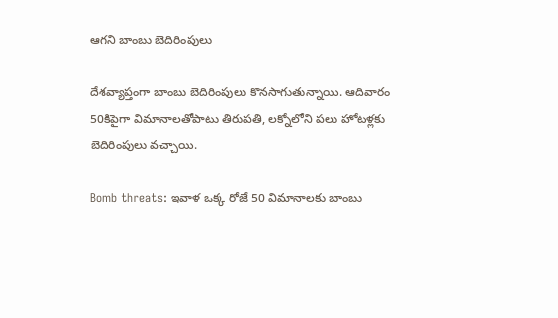ఆగని బాంబు బెదిరింపులు

దేశవ్యాప్తంగా బాంబు బెదిరింపులు కొనసాగుతున్నాయి. ఆదివారం 50కిపైగా విమానాలతోపాటు తిరుపతి, లక్నోలోని పలు హోటళ్లకు బెదిరింపులు వచ్చాయి.

Bomb threats: ఇవాళ ఒక్క రోజే 50 విమానాలకు బాంబు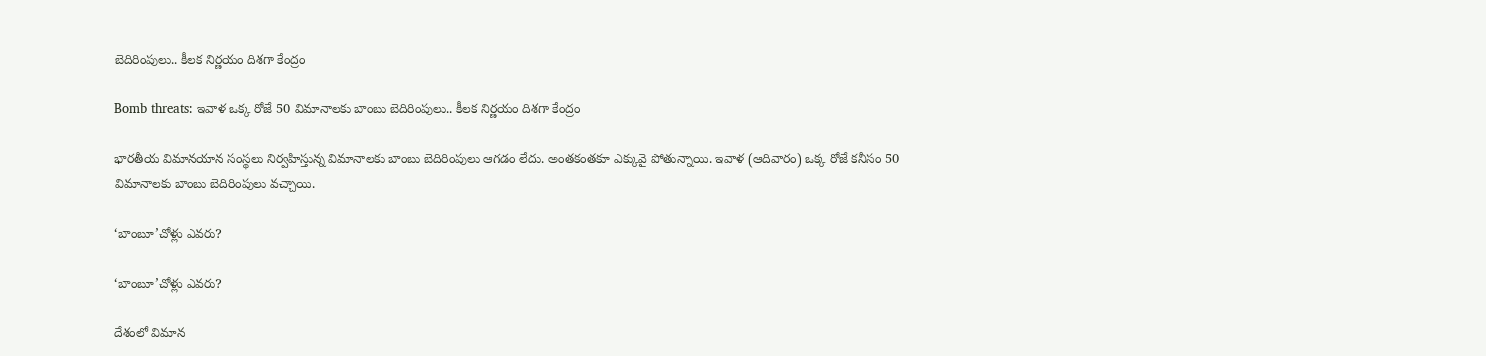బెదిరింపులు.. కీలక నిర్ణయం దిశగా కేంద్రం

Bomb threats: ఇవాళ ఒక్క రోజే 50 విమానాలకు బాంబు బెదిరింపులు.. కీలక నిర్ణయం దిశగా కేంద్రం

భారతీయ విమానయాన సంస్థలు నిర్వహిస్తున్న విమానాలకు బాంబు బెదిరింపులు ఆగడం లేదు. అంతకంతకూ ఎక్కువై పోతున్నాయి. ఇవాళ (ఆదివారం) ఒక్క రోజే కనీసం 50 విమానాలకు బాంబు బెదిరింపులు వచ్చాయి.

‘బాంబూ’చోళ్లు ఎవరు?

‘బాంబూ’చోళ్లు ఎవరు?

దేశంలో విమాన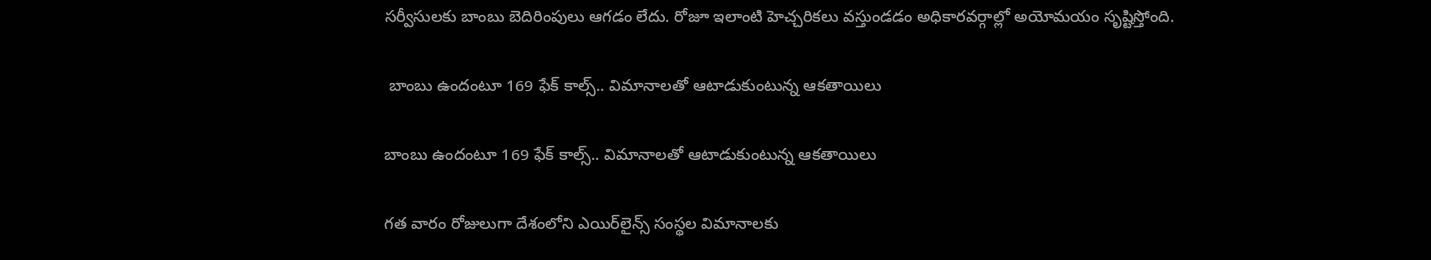సర్వీసులకు బాంబు బెదిరింపులు ఆగడం లేదు. రోజూ ఇలాంటి హెచ్చరికలు వస్తుండడం అధికారవర్గాల్లో అయోమయం సృష్టిస్తోంది.

 బాంబు ఉందంటూ 169 ఫేక్ కాల్స్.. విమానాలతో ఆటాడుకుంటున్న ఆకతాయిలు

బాంబు ఉందంటూ 169 ఫేక్ కాల్స్.. విమానాలతో ఆటాడుకుంటున్న ఆకతాయిలు

గత వారం రోజులుగా దేశంలోని ఎయిర్‌లైన్స్ సంస్థల విమానాలకు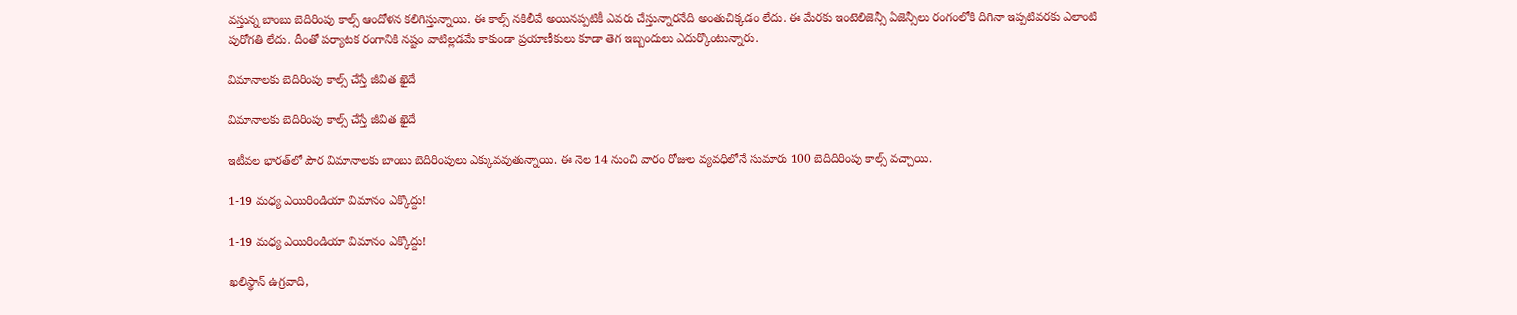వస్తున్న బాంబు బెదిరింపు కాల్స్ ఆందోళన కలిగిస్తున్నాయి. ఈ కాల్స్ నకిలీవే అయినప్పటికీ ఎవరు చేస్తున్నారనేది అంతుచిక్కడం లేదు. ఈ మేరకు ఇంటెలిజెన్సీ ఏజెన్సీలు రంగంలోకి దిగినా ఇప్పటివరకు ఎలాంటి పురోగతి లేదు. దీంతో పర్యాటక రంగానికి నష్టం వాటిల్లడమే కాకుండా ప్రయాణీకులు కూడా తెగ ఇబ్బందులు ఎదుర్కొంటున్నారు.

విమానాలకు బెదిరింపు కాల్స్‌ చేస్తే జీవిత ఖైదే

విమానాలకు బెదిరింపు కాల్స్‌ చేస్తే జీవిత ఖైదే

ఇటీవల భారత్‌లో పౌర విమానాలకు బాంబు బెదిరింపులు ఎక్కువవుతున్నాయి. ఈ నెల 14 నుంచి వారం రోజుల వ్యవధిలోనే సుమారు 100 బెదిదిరింపు కాల్స్‌ వచ్చాయి.

1-19 మధ్య ఎయిరిండియా విమానం ఎక్కొద్దు!

1-19 మధ్య ఎయిరిండియా విమానం ఎక్కొద్దు!

ఖలిస్థాన్‌ ఉగ్రవాది,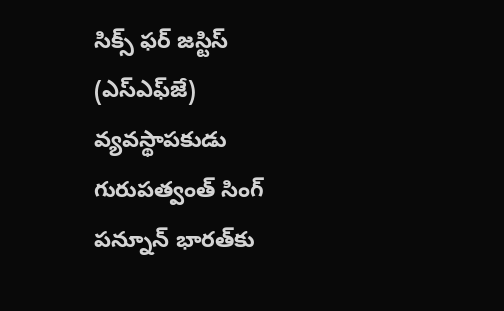సిక్స్‌ ఫర్‌ జస్టిస్‌ (ఎస్‌ఎఫ్‌జే) వ్యవస్థాపకుడు గురుపత్వంత్‌ సింగ్‌ పన్నూన్‌ భారత్‌కు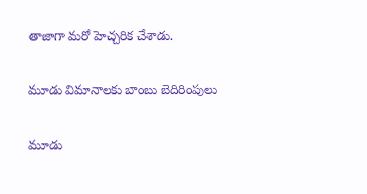తాజాగా మరో హెచ్చరిక చేశాడు.

మూడు విమానాలకు బాంబు బెదిరింపులు

మూడు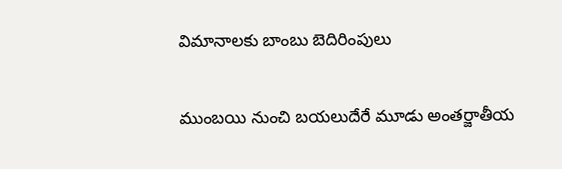విమానాలకు బాంబు బెదిరింపులు

ముంబయి నుంచి బయలుదేరే మూడు అంతర్జాతీయ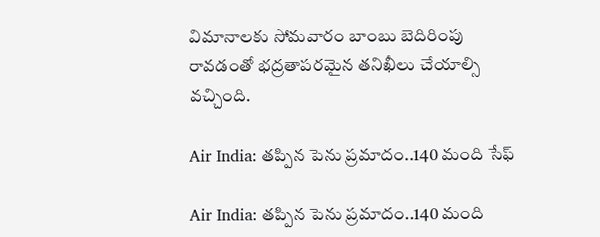విమానాలకు సోమవారం బాంబు బెదిరింపు రావడంతో భద్రతాపరమైన తనిఖీలు చేయాల్సి వచ్చింది.

Air India: తప్పిన పెను ప్రమాదం..140 మంది సేఫ్

Air India: తప్పిన పెను ప్రమాదం..140 మంది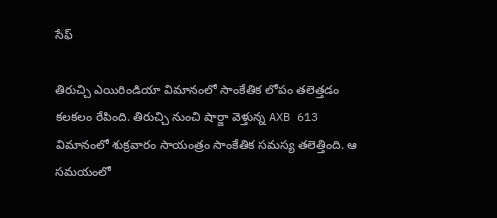సేఫ్

తిరుచ్చి ఎయిరిండియా విమానంలో సాంకేతిక లోపం తలెత్తడం కలకలం రేపింది. తిరుచ్చి నుంచి షార్జా వెళ్తున్న AXB 613 విమానంలో శుక్రవారం సాయంత్రం సాంకేతిక సమస్య తలెత్తింది. ఆ సమయంలో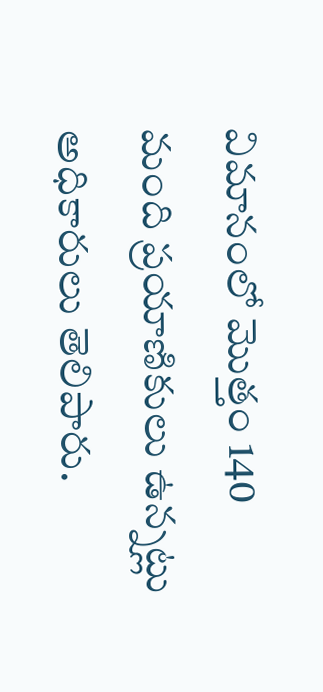విమానంలో మొత్తం 140 మంది ప్రయాణికులు ఉన్నట్లు అధికారులు తెలిపారు.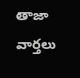తాజా వార్తలు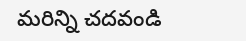మరిన్ని చదవండి